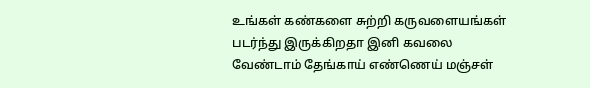உங்கள் கண்களை சுற்றி கருவளையங்கள் படர்ந்து இருக்கிறதா இனி கவலை வேண்டாம் தேங்காய் எண்ணெய் மஞ்சள்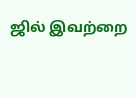ஜில் இவற்றை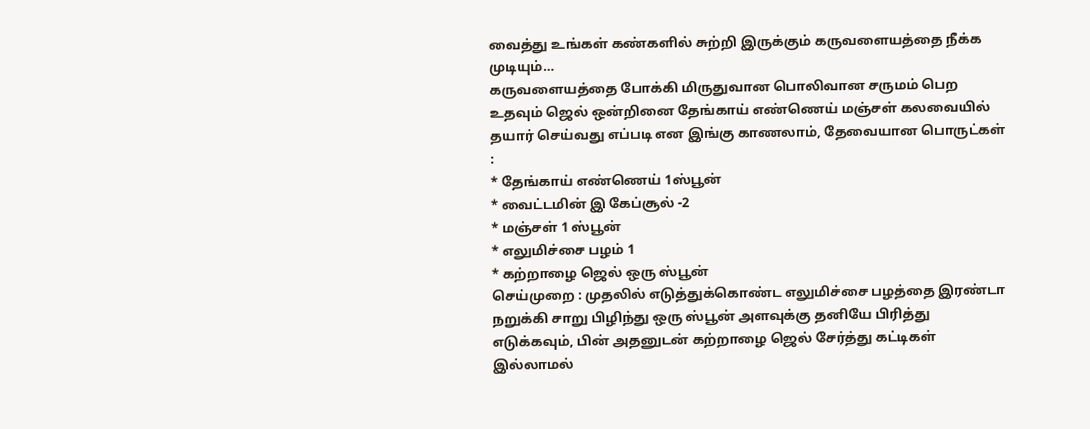வைத்து உங்கள் கண்களில் சுற்றி இருக்கும் கருவளையத்தை நீக்க முடியும்…
கருவளையத்தை போக்கி மிருதுவான பொலிவான சருமம் பெற உதவும் ஜெல் ஒன்றினை தேங்காய் எண்ணெய் மஞ்சள் கலவையில் தயார் செய்வது எப்படி என இங்கு காணலாம், தேவையான பொருட்கள் :
* தேங்காய் எண்ணெய் 1ஸ்பூன்
* வைட்டமின் இ கேப்சூல் -2
* மஞ்சள் 1 ஸ்பூன்
* எலுமிச்சை பழம் 1
* கற்றாழை ஜெல் ஒரு ஸ்பூன்
செய்முறை : முதலில் எடுத்துக்கொண்ட எலுமிச்சை பழத்தை இரண்டா நறுக்கி சாறு பிழிந்து ஒரு ஸ்பூன் அளவுக்கு தனியே பிரித்து எடுக்கவும், பின் அதனுடன் கற்றாழை ஜெல் சேர்த்து கட்டிகள் இல்லாமல்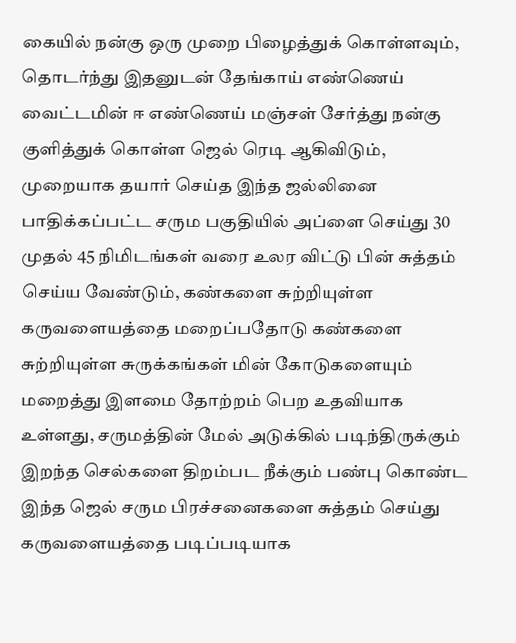கையில் நன்கு ஒரு முறை பிழைத்துக் கொள்ளவும், தொடர்ந்து இதனுடன் தேங்காய் எண்ணெய் வைட்டமின் ஈ எண்ணெய் மஞ்சள் சேர்த்து நன்கு குளித்துக் கொள்ள ஜெல் ரெடி ஆகிவிடும், முறையாக தயார் செய்த இந்த ஜல்லினை பாதிக்கப்பட்ட சரும பகுதியில் அப்ளை செய்து 30 முதல் 45 நிமிடங்கள் வரை உலர விட்டு பின் சுத்தம் செய்ய வேண்டும், கண்களை சுற்றியுள்ள கருவளையத்தை மறைப்பதோடு கண்களை சுற்றியுள்ள சுருக்கங்கள் மின் கோடுகளையும் மறைத்து இளமை தோற்றம் பெற உதவியாக உள்ளது, சருமத்தின் மேல் அடுக்கில் படிந்திருக்கும் இறந்த செல்களை திறம்பட நீக்கும் பண்பு கொண்ட இந்த ஜெல் சரும பிரச்சனைகளை சுத்தம் செய்து கருவளையத்தை படிப்படியாக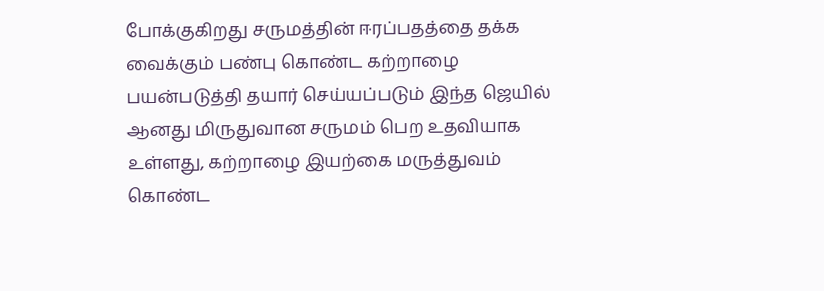போக்குகிறது சருமத்தின் ஈரப்பதத்தை தக்க வைக்கும் பண்பு கொண்ட கற்றாழை பயன்படுத்தி தயார் செய்யப்படும் இந்த ஜெயில் ஆனது மிருதுவான சருமம் பெற உதவியாக உள்ளது, கற்றாழை இயற்கை மருத்துவம் கொண்ட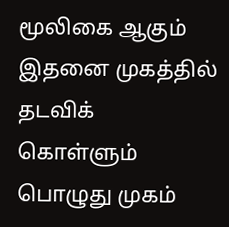மூலிகை ஆகும் இதனை முகத்தில் தடவிக் கொள்ளும் பொழுது முகம்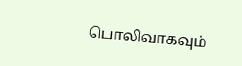பொலிவாகவும்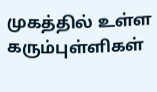முகத்தில் உள்ள கரும்புள்ளிகள்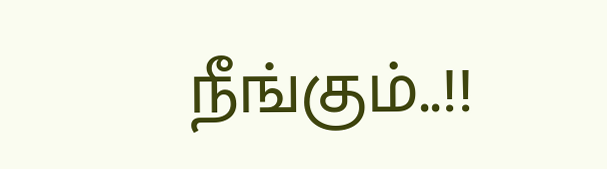நீங்கும்..!!